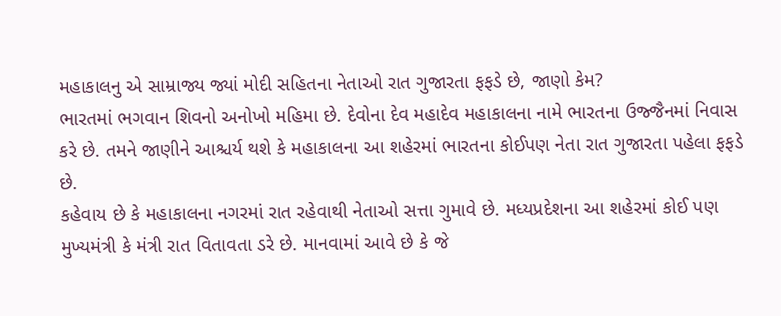મહાકાલનુ એ સામ્રાજ્ય જ્યાં મોદી સહિતના નેતાઓ રાત ગુજારતા ફફડે છે, જાણો કેમ?
ભારતમાં ભગવાન શિવનો અનોખો મહિમા છે. દેવોના દેવ મહાદેવ મહાકાલના નામે ભારતના ઉજ્જૈનમાં નિવાસ કરે છે. તમને જાણીને આશ્ચર્ય થશે કે મહાકાલના આ શહેરમાં ભારતના કોઈપણ નેતા રાત ગુજારતા પહેલા ફફડે છે.
કહેવાય છે કે મહાકાલના નગરમાં રાત રહેવાથી નેતાઓ સત્તા ગુમાવે છે. મધ્યપ્રદેશના આ શહેરમાં કોઈ પણ મુખ્યમંત્રી કે મંત્રી રાત વિતાવતા ડરે છે. માનવામાં આવે છે કે જે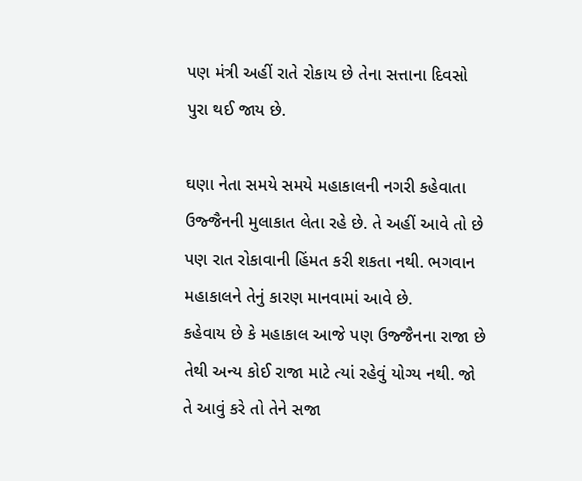પણ મંત્રી અહીં રાતે રોકાય છે તેના સત્તાના દિવસો પુરા થઈ જાય છે.

ઘણા નેતા સમયે સમયે મહાકાલની નગરી કહેવાતા ઉજ્જૈનની મુલાકાત લેતા રહે છે. તે અહીં આવે તો છે પણ રાત રોકાવાની હિંમત કરી શકતા નથી. ભગવાન મહાકાલને તેનું કારણ માનવામાં આવે છે.
કહેવાય છે કે મહાકાલ આજે પણ ઉજ્જૈનના રાજા છે તેથી અન્ય કોઈ રાજા માટે ત્યાં રહેવું યોગ્ય નથી. જો તે આવું કરે તો તેને સજા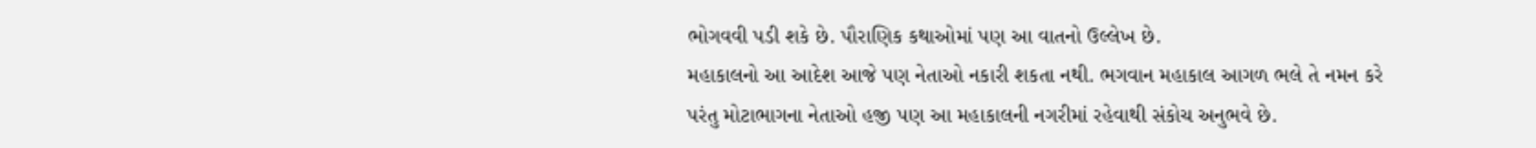ભોગવવી પડી શકે છે. પૌરાણિક કથાઓમાં પણ આ વાતનો ઉલ્લેખ છે.
મહાકાલનો આ આદેશ આજે પણ નેતાઓ નકારી શકતા નથી. ભગવાન મહાકાલ આગળ ભલે તે નમન કરે પરંતુ મોટાભાગના નેતાઓ હજી પણ આ મહાકાલની નગરીમાં રહેવાથી સંકોચ અનુભવે છે.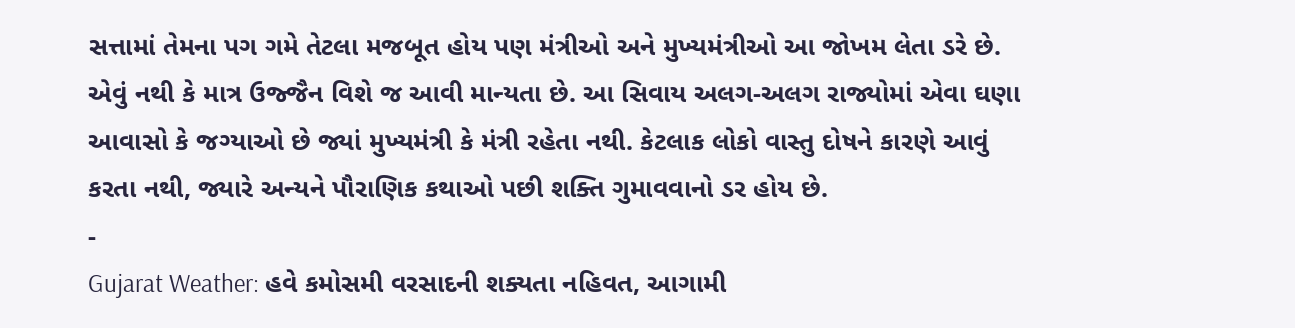સત્તામાં તેમના પગ ગમે તેટલા મજબૂત હોય પણ મંત્રીઓ અને મુખ્યમંત્રીઓ આ જોખમ લેતા ડરે છે.
એવું નથી કે માત્ર ઉજ્જૈન વિશે જ આવી માન્યતા છે. આ સિવાય અલગ-અલગ રાજ્યોમાં એવા ઘણા આવાસો કે જગ્યાઓ છે જ્યાં મુખ્યમંત્રી કે મંત્રી રહેતા નથી. કેટલાક લોકો વાસ્તુ દોષને કારણે આવું કરતા નથી, જ્યારે અન્યને પૌરાણિક કથાઓ પછી શક્તિ ગુમાવવાનો ડર હોય છે.
-
Gujarat Weather: હવે કમોસમી વરસાદની શક્યતા નહિવત, આગામી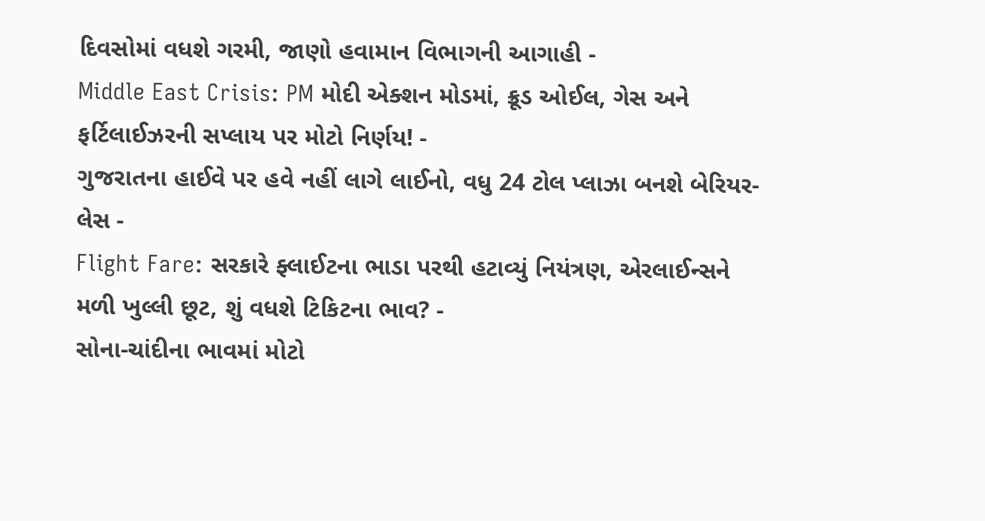દિવસોમાં વધશે ગરમી, જાણો હવામાન વિભાગની આગાહી -
Middle East Crisis: PM મોદી એક્શન મોડમાં, ક્રૂડ ઓઈલ, ગેસ અને ફર્ટિલાઈઝરની સપ્લાય પર મોટો નિર્ણય! -
ગુજરાતના હાઈવે પર હવે નહીં લાગે લાઈનો, વધુ 24 ટોલ પ્લાઝા બનશે બેરિયર-લેસ -
Flight Fare: સરકારે ફ્લાઈટના ભાડા પરથી હટાવ્યું નિયંત્રણ, એરલાઈન્સને મળી ખુલ્લી છૂટ, શું વધશે ટિકિટના ભાવ? -
સોના-ચાંદીના ભાવમાં મોટો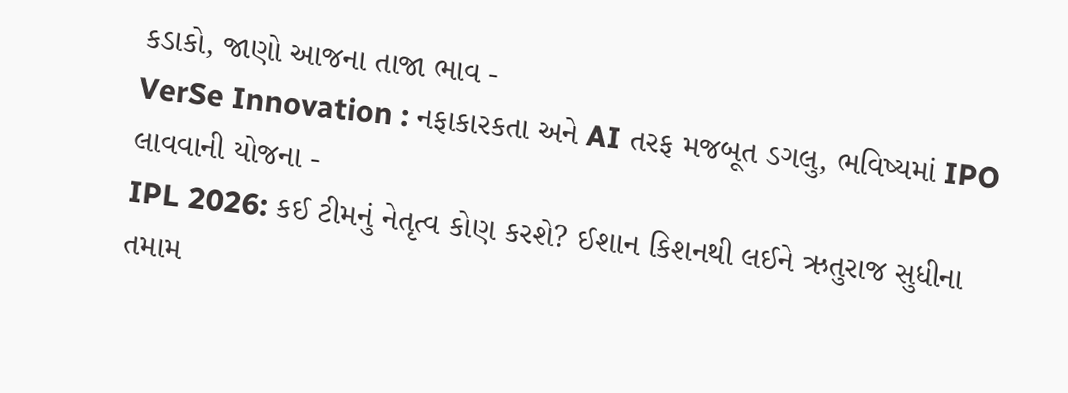કડાકો, જાણો આજના તાજા ભાવ -
VerSe Innovation : નફાકારકતા અને AI તરફ મજબૂત ડગલુ, ભવિષ્યમાં IPO લાવવાની યોજના -
IPL 2026: કઈ ટીમનું નેતૃત્વ કોણ કરશે? ઈશાન કિશનથી લઈને ઋતુરાજ સુધીના તમામ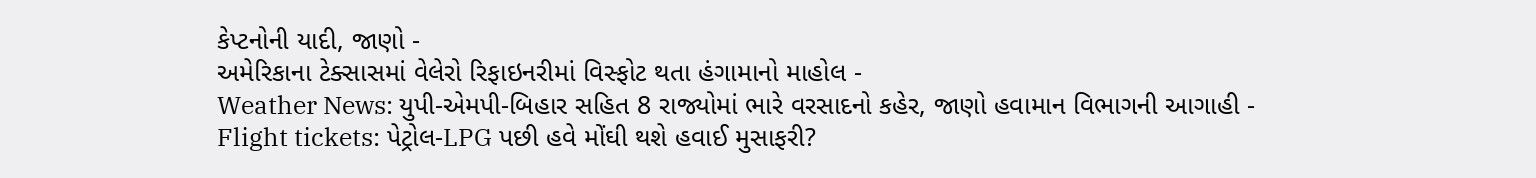કેપ્ટનોની યાદી, જાણો -
અમેરિકાના ટેક્સાસમાં વેલેરો રિફાઇનરીમાં વિસ્ફોટ થતા હંગામાનો માહોલ -
Weather News: યુપી-એમપી-બિહાર સહિત 8 રાજ્યોમાં ભારે વરસાદનો કહેર, જાણો હવામાન વિભાગની આગાહી -
Flight tickets: પેટ્રોલ-LPG પછી હવે મોંઘી થશે હવાઈ મુસાફરી?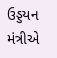ઉડ્ડયન મંત્રીએ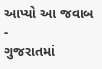આપ્યો આ જવાબ -
ગુજરાતમાં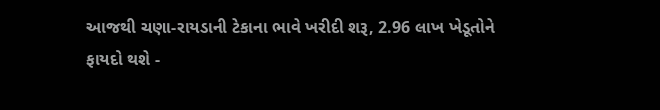આજથી ચણા-રાયડાની ટેકાના ભાવે ખરીદી શરૂ, 2.96 લાખ ખેડૂતોને ફાયદો થશે -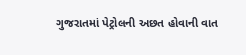ગુજરાતમાં પેટ્રોલની અછત હોવાની વાત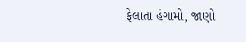ફેલાતા હંગામો, જાણો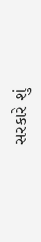સરકારે શું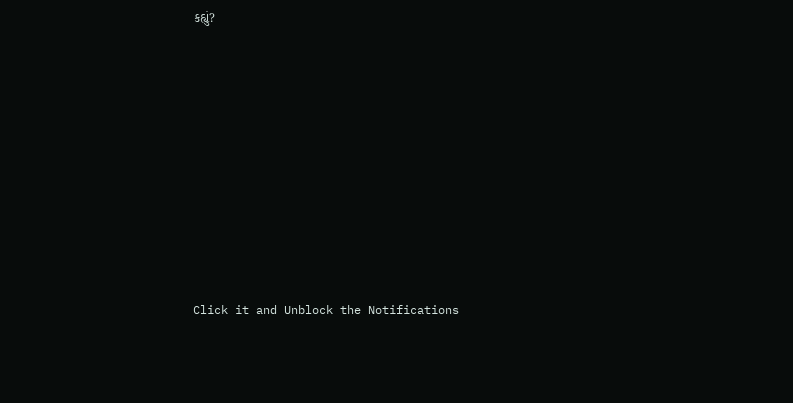કહ્યું?










Click it and Unblock the Notifications